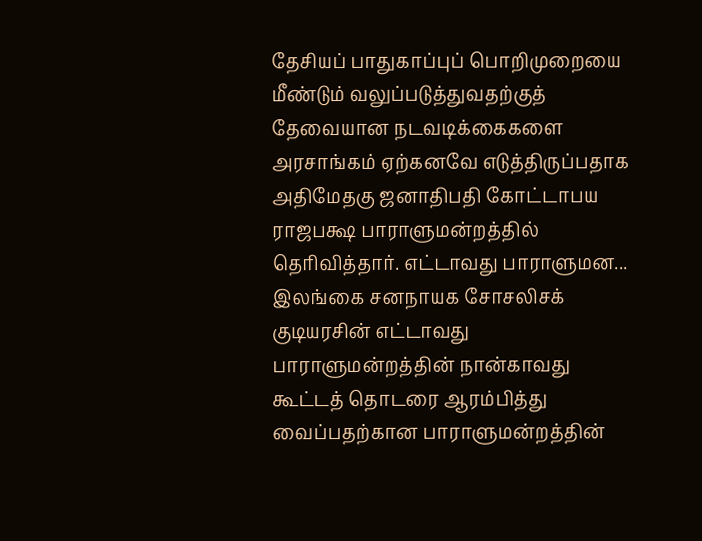தேசியப் பாதுகாப்புப் பொறிமுறையை மீண்டும் வலுப்படுத்துவதற்குத் தேவையான நடவடிக்கைகளை அரசாங்கம் ஏற்கனவே எடுத்திருப்பதாக அதிமேதகு ஜனாதிபதி கோட்டாபய ராஜபக்ஷ பாராளுமன்றத்தில் தெரிவித்தார். எட்டாவது பாராளுமன...
இலங்கை சனநாயக சோசலிசக் குடியரசின் எட்டாவது பாராளுமன்றத்தின் நான்காவது கூட்டத் தொடரை ஆரம்பித்து வைப்பதற்கான பாராளுமன்றத்தின்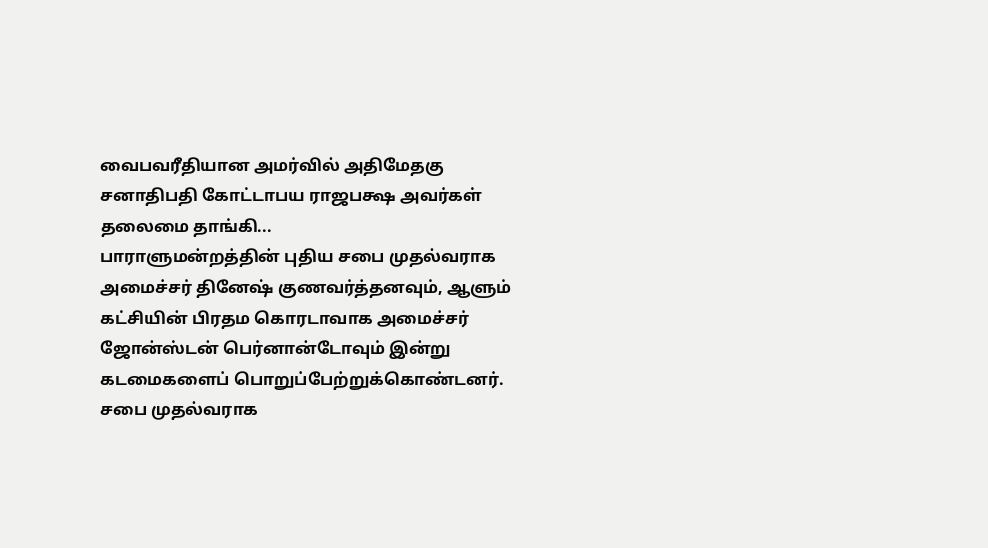வைபவரீதியான அமர்வில் அதிமேதகு சனாதிபதி கோட்டாபய ராஜபக்ஷ அவர்கள் தலைமை தாங்கி...
பாராளுமன்றத்தின் புதிய சபை முதல்வராக அமைச்சர் தினேஷ் குணவர்த்தனவும், ஆளும் கட்சியின் பிரதம கொரடாவாக அமைச்சர் ஜோன்ஸ்டன் பெர்னான்டோவும் இன்று கடமைகளைப் பொறுப்பேற்றுக்கொண்டனர். சபை முதல்வராக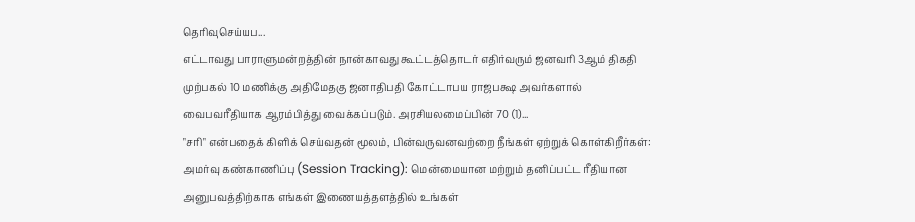தெரிவுசெய்யப...
எட்டாவது பாராளுமன்றத்தின் நான்காவது கூட்டத்தொடர் எதிர்வரும் ஜனவரி 3ஆம் திகதி முற்பகல் 10 மணிக்கு அதிமேதகு ஜனாதிபதி கோட்டாபய ராஜபக்ஷ அவர்களால் வைபவரீதியாக ஆரம்பித்து வைக்கப்படும். அரசியலமைப்பின் 70 (1)...
"சரி" என்பதைக் கிளிக் செய்வதன் மூலம், பின்வருவனவற்றை நீங்கள் ஏற்றுக் கொள்கிறீர்கள்:
அமர்வு கண்காணிப்பு (Session Tracking): மென்மையான மற்றும் தனிப்பட்ட ரீதியான அனுபவத்திற்காக எங்கள் இணையத்தளத்தில் உங்கள்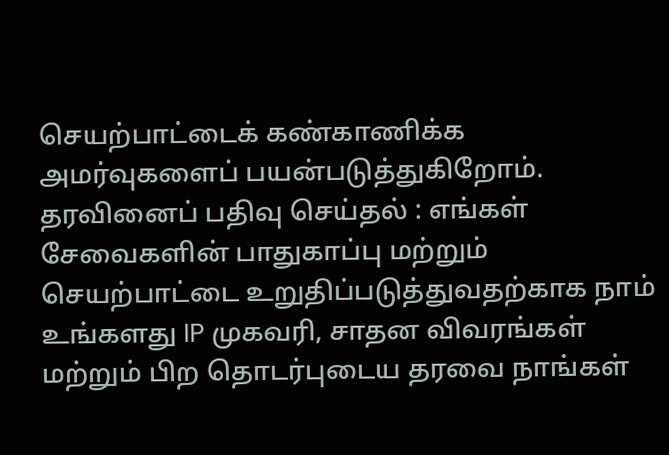செயற்பாட்டைக் கண்காணிக்க அமர்வுகளைப் பயன்படுத்துகிறோம்.
தரவினைப் பதிவு செய்தல் : எங்கள் சேவைகளின் பாதுகாப்பு மற்றும் செயற்பாட்டை உறுதிப்படுத்துவதற்காக நாம் உங்களது IP முகவரி, சாதன விவரங்கள் மற்றும் பிற தொடர்புடைய தரவை நாங்கள்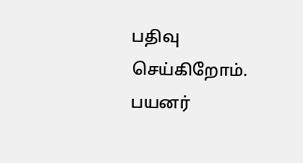பதிவு செய்கிறோம்.
பயனர்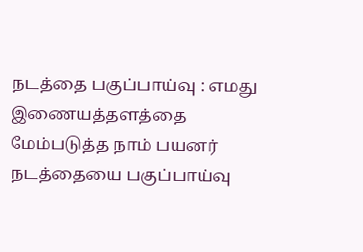நடத்தை பகுப்பாய்வு : எமது இணையத்தளத்தை மேம்படுத்த நாம் பயனர் நடத்தையை பகுப்பாய்வு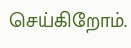செய்கிறோம்.